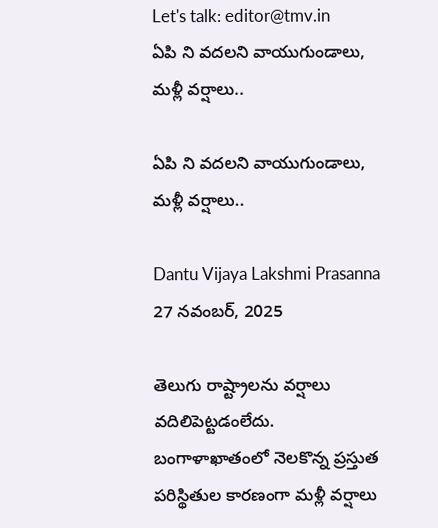Let's talk: editor@tmv.in
ఏపి ని వదలని వాయుగుండాలు, మళ్లీ వర్షాలు..

ఏపి ని వదలని వాయుగుండాలు, మళ్లీ వర్షాలు..

Dantu Vijaya Lakshmi Prasanna
27 నవంబర్, 2025

తెలుగు రాష్ట్రాలను వర్షాలు వదిలిపెట్టడంలేదు. బంగాళాఖాతంలో నెలకొన్న ప్రస్తుత పరిస్థితుల కారణంగా మళ్లీ వర్షాలు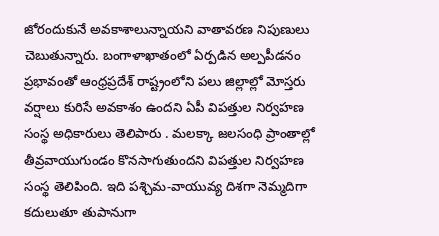జోరందుకునే అవకాశాలున్నాయని వాతావరణ నిపుణులు చెబుతున్నారు. బంగాళాఖాతంలో ఏర్పడిన అల్పపీడనం ప్రభావంతో ఆంధ్రప్రదేశ్ రాష్ట్రంలోని పలు జిల్లాల్లో మోస్తరు వర్షాలు కురిసే అవకాశం ఉందని ఏపీ విపత్తుల నిర్వహణ సంస్థ అధికారులు తెలిపారు . మలక్కా జలసంధి ప్రాంతాల్లో తీవ్రవాయుగుండం కొనసాగుతుందని విపత్తుల నిర్వహణ సంస్థ తెలిపింది. ఇది పశ్చిమ-వాయువ్య దిశగా నెమ్మదిగా కదులుతూ తుపానుగా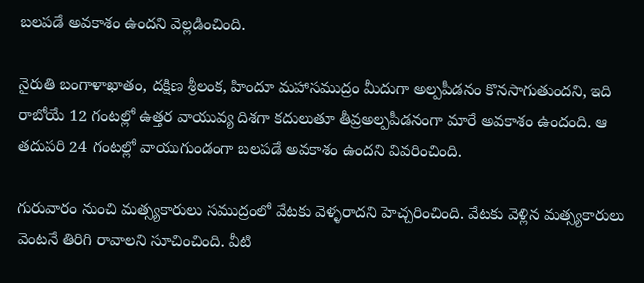బలపడే అవకాశం ఉందని వెల్లడించింది.

నైరుతి బంగాళాఖాతం, దక్షిణ శ్రీలంక, హిందూ మహాసముద్రం మీదుగా అల్పపీడనం కొనసాగుతుందని, ఇది రాబోయే 12 గంటల్లో ఉత్తర వాయువ్య దిశగా కదులుతూ తీవ్రఅల్పపీడనంగా మారే అవకాశం ఉందంది. ఆ తదుపరి 24 గంటల్లో వాయుగుండంగా బలపడే అవకాశం ఉందని వివరించింది.

గురువారం నుంచి మత్స్యకారులు సముద్రంలో వేటకు వెళ్ళరాదని హెచ్చరించింది. వేటకు వెళ్లిన మత్స్యకారులు వెంటనే తిరిగి రావాలని సూచించింది. వీటి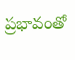ప్రభావంతో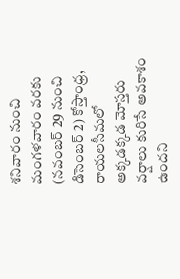శనివారం నుంచి మంగళవారం వరకు (నవంబర్ 29 నుంచి డిసెంబర్ 2) కోస్తాంధ్ర, రాయలసీమలో అక్కడక్కడ మోస్తరు వర్షాలు కురిసే అవకాశం ఉందని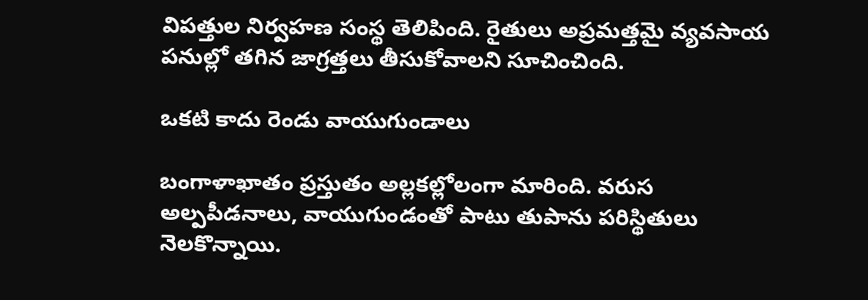విపత్తుల నిర్వహణ సంస్థ తెలిపింది. రైతులు అప్రమత్తమై వ్యవసాయ పనుల్లో తగిన జాగ్రత్తలు తీసుకోవాలని సూచించింది.

ఒకటి కాదు రెండు వాయుగుండాలు

బంగాళాఖాతం ప్రస్తుతం అల్లకల్లోలంగా మారింది. వరుస అల్పపీడనాలు, వాయుగుండంతో పాటు తుపాను పరిస్థితులు నెలకొన్నాయి.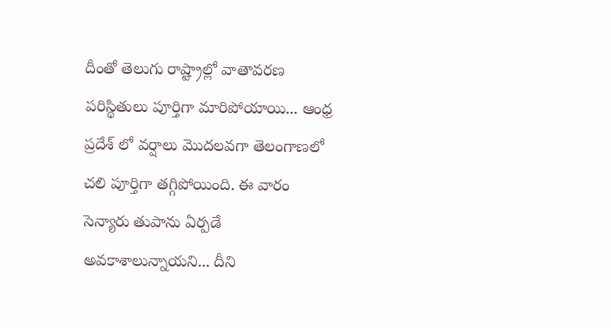దీంతో తెలుగు రాష్ట్రాల్లో వాతావరణ పరిస్థితులు పూర్తిగా మారిపోయాయి... ఆంధ్ర ప్రదేశ్ లో వర్షాలు మొదలవగా తెలంగాణలో చలి పూర్తిగా తగ్గిపోయింది. ఈ వారం సెన్యారు తుపాను ఏర్పడే అవకాశాలున్నాయని... దీని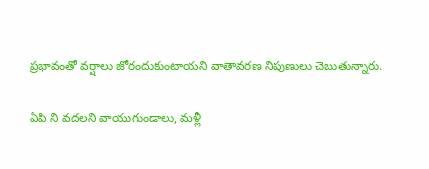ప్రభావంతో వర్షాలు జోరందుకుంటాయని వాతావరణ నిపుణులు చెబుతున్నారు.

ఏపి ని వదలని వాయుగుండాలు, మళ్లీ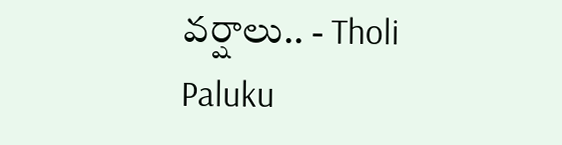వర్షాలు.. - Tholi Paluku